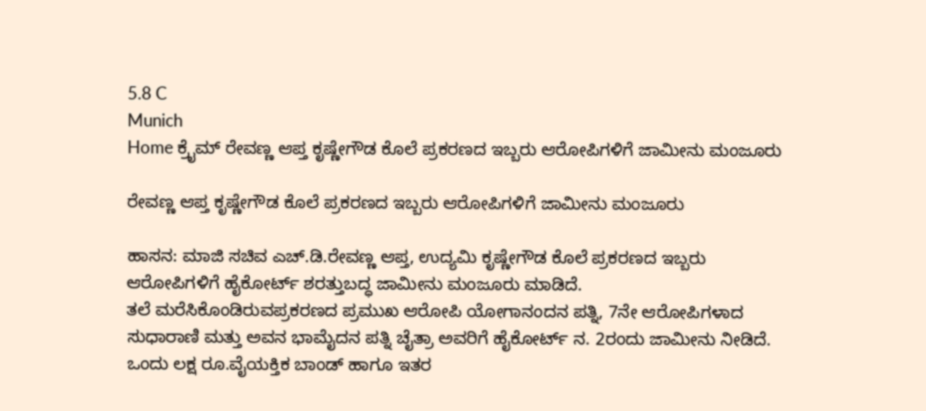5.8 C
Munich
Home ಕ್ರೈಮ್‌ ರೇವಣ್ಣ ಆಪ್ತ ಕೃಷ್ಣೇಗೌಡ ಕೊಲೆ ಪ್ರಕರಣದ ಇಬ್ಬರು ಆರೋಪಿಗಳಿಗೆ ಜಾಮೀನು ಮಂಜೂರು

ರೇವಣ್ಣ ಆಪ್ತ ಕೃಷ್ಣೇಗೌಡ ಕೊಲೆ ಪ್ರಕರಣದ ಇಬ್ಬರು ಆರೋಪಿಗಳಿಗೆ ಜಾಮೀನು ಮಂಜೂರು

ಹಾಸನ: ಮಾಜಿ ಸಚಿವ ಎಚ್.ಡಿ.ರೇವಣ್ಣ ಆಪ್ತ‌, ಉದ್ಯಮಿ ಕೃಷ್ಣೇಗೌಡ ಕೊಲೆ ಪ್ರಕರಣದ ಇಬ್ಬರು ಆರೋಪಿಗಳಿಗೆ ಹೈಕೋರ್ಟ್ ಶರತ್ತುಬದ್ಧ ಜಾಮೀನು ಮಂಜೂರು ಮಾಡಿದೆ.
ತಲೆ ಮರೆಸಿಕೊಂಡಿರುವಪ್ರಕರಣದ ಪ್ರಮುಖ ಆರೋಪಿ ಯೋಗಾನಂದನ ಪತ್ನಿ, 7ನೇ ಆರೋಪಿಗಳಾದ ಸುಧಾರಾಣಿ ಮತ್ತು ಅವನ ಭಾಮೈದನ ಪತ್ನಿ ಚೈತ್ರಾ ಅವರಿಗೆ ಹೈಕೋರ್ಟ್ ನ. 2ರಂದು ಜಾಮೀನು ನೀಡಿದೆ.
ಒಂದು ಲಕ್ಷ ರೂ.ವೈಯಕ್ತಿಕ ಬಾಂಡ್ ಹಾಗೂ ಇತರ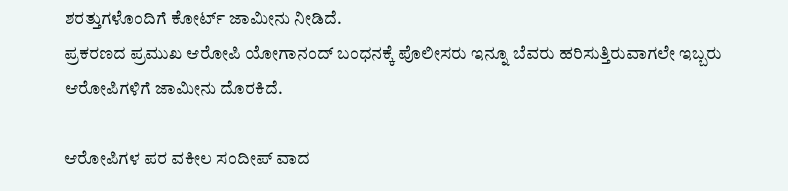ಶರತ್ತುಗಳೊಂದಿಗೆ ಕೋರ್ಟ್ ಜಾಮೀನು ನೀಡಿದೆ.
ಪ್ರಕರಣದ ಪ್ರಮುಖ ಆರೋಪಿ ಯೋಗಾನಂದ್ ಬಂಧನಕ್ಕೆ ಪೊಲೀಸರು ಇನ್ನೂ ಬೆವರು ಹರಿಸುತ್ತಿರುವಾಗಲೇ ಇಬ್ಬರು ಆರೋಪಿಗಳಿಗೆ ಜಾಮೀನು ದೊರಕಿದೆ.

ಆರೋಪಿಗಳ ಪರ ವಕೀಲ ಸಂದೀಪ್ ವಾದ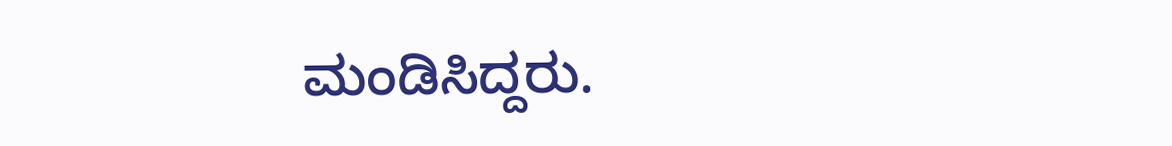ಮಂಡಿಸಿದ್ದರು.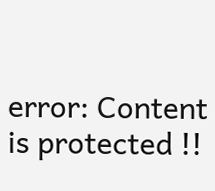error: Content is protected !!